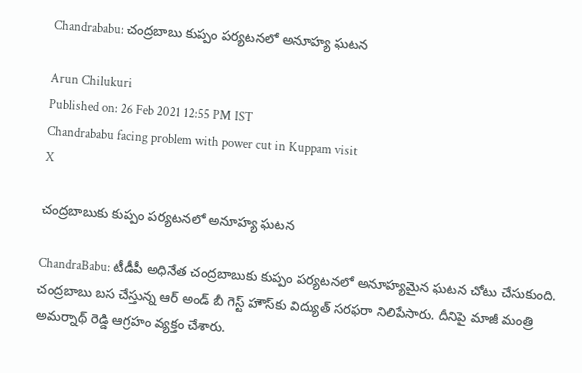Chandrababu: చంద్రబాబు కుప్పం పర్యటనలో అనూహ్య ఘటన

Arun Chilukuri
Published on: 26 Feb 2021 12:55 PM IST
Chandrababu facing problem with power cut in Kuppam visit
X

చంద్రబాబుకు కుప్పం పర్యటనలో అనూహ్య ఘటన

ChandraBabu: టీడీపీ అధినేత చంద్రబాబుకు కుప్పం పర్యటనలో అనూహ్యమైన ఘటన చోటు చేసుకుంది. చంద్రబాబు బస చేస్తున్న ఆర్ అండ్ బీ గెస్ట్ హౌస్‌కు విద్యుత్ సరఫరా నిలిపేసారు. దీనిపై మాజీ మంత్రి అమర్నాథ్ రెడ్డి ఆగ్రహం వ్యక్తం చేశారు.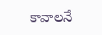కావాలనే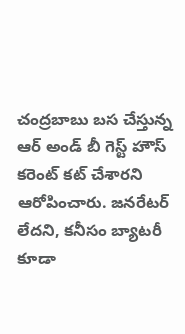చంద్రబాబు బస చేస్తున్న ఆర్ అండ్ బీ గెస్ట్ హౌస్‌ కరెంట్ కట్ చేశారని ఆరోపించారు. జనరేటర్ లేదని, కనీసం బ్యాటరీ కూడా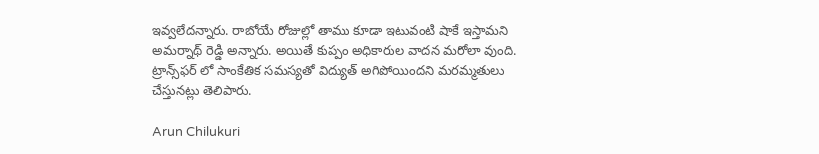ఇవ్వలేదన్నారు. రాబోయే రోజుల్లో తాము కూడా ఇటువంటి షాకే ఇస్తామని అమర్నాథ్ రెడ్డి అన్నారు. అయితే కుప్పం అధికారుల వాదన మరోలా వుంది. ట్రాన్స్‌ఫర్ లో సాంకేతిక సమస్యతో విద్యుత్ అగిపోయిందని మరమ్మతులు చేస్తునట్లు తెలిపారు.

Arun Chilukuri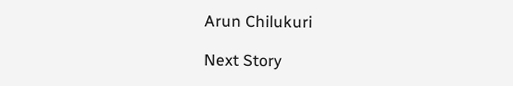Arun Chilukuri

Next Story